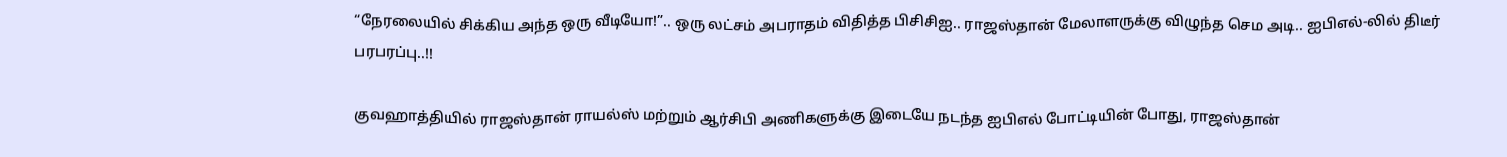“நேரலையில் சிக்கிய அந்த ஒரு வீடியோ!”.. ஒரு லட்சம் அபராதம் விதித்த பிசிசிஐ.. ராஜஸ்தான் மேலாளருக்கு விழுந்த செம அடி.. ஐபிஎல்-லில் திடீர் பரபரப்பு..!!

குவஹாத்தியில் ராஜஸ்தான் ராயல்ஸ் மற்றும் ஆர்சிபி அணிகளுக்கு இடையே நடந்த ஐபிஎல் போட்டியின் போது, ராஜஸ்தான்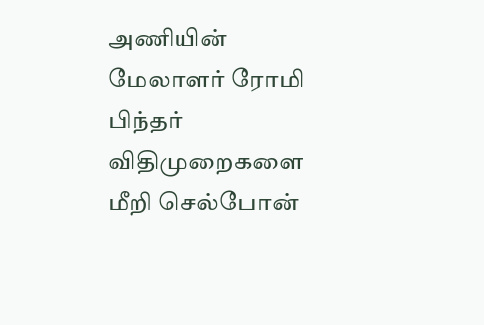அணியின் மேலாளர் ரோமி பிந்தர் விதிமுறைகளை மீறி செல்போன்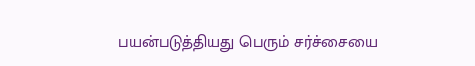பயன்படுத்தியது பெரும் சர்ச்சையை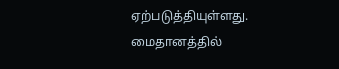ஏற்படுத்தியுள்ளது. மைதானத்தில்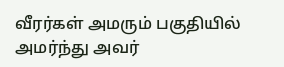வீரர்கள் அமரும் பகுதியில் அமர்ந்து அவர்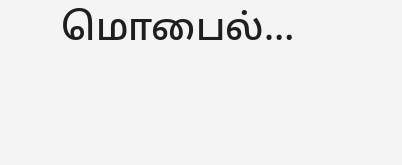மொபைல்…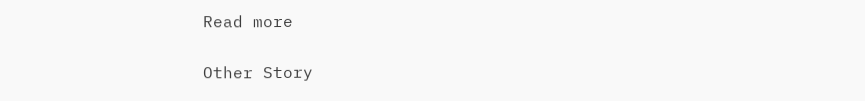Read more

Other Story